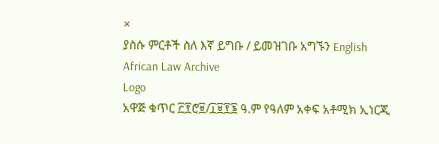×
ያስሱ ምርቶች ስለ እኛ ይግቡ / ይመዝገቡ አግኙን English
African Law Archive
Logo
አዋጅ ቁጥር ፫፻ሮ፱/፲፱፻፮ ዓ.ም የዓለም አቀፍ አቶሚክ ኢነርጂ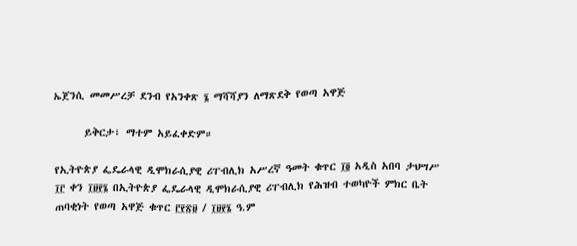ኤጀንሲ መመሥረቻ ደንብ የአንቀጽ ፮ ማሻሻያን ለማጽደቅ የወጣ አዋጅ

      ይቅርታ፣ ማተም አይፈቀድም።

የኢትዮጵያ ፌዴራላዊ ዲሞክራሲያዊ ሪፐብሊክ አሥረኛ ዓመት ቁጥር ፲፬ አዲስ አበባ ታህሣሥ ፲፫ ቀን ፲፱፻፮ በኢትዮጵያ ፌዴራላዊ ዲሞክራሲያዊ ሪፐብሊክ የሕዝብ ተወካዮች ምክር ቤት ጠባቂነት የወጣ አዋጅ ቁጥር ፫፻፳፱ / ፲፱፻፮ ዓ.ም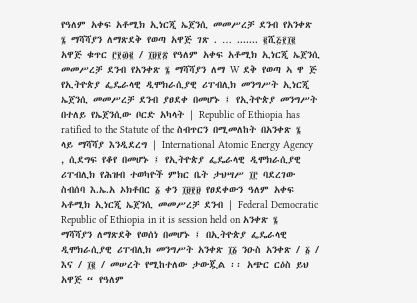የዓለም አቀፍ አቶሚክ ኢነርጂ ኤጀንሲ መመሥረቻ ደንብ የአንቀጽ ፮ ማሻሻያን ለማጽደቅ የወጣ አዋጅ ገጽ . … ....... ፪ሺ፭፻፲፪ አዋጅ ቁጥር ፫፻፴፪ / ፲፱፻፳ የዓለም አቀፍ አቶሚክ ኢነርጂ ኤጀንሲ መመሥረቻ ደንብ የአንቀጽ ፮ ማሻሻያን ለማ W ደቅ የወጣ ኣ ዋ ጅ የኢትዮጵያ ፌዴራላዊ ዲሞክራሲያዊ ሪፐብሊክ መንግሥት ኢነርጂ ኤጀንሲ መመሥረቻ ደንብ ያፀደቀ በመሆኑ ፤ የኢትዮጵያ መንግሥት በተለይ የኤጀንሲው ቦርድ አካላት | Republic of Ethiopia has ratified to the Statute of the ስብጥርን በሚመለከት በአንቀጽ ፮ ላይ ማሻሻያ እንዲደረግ | International Atomic Energy Agency , ሲደግፍ የቆየ በመሆኑ ፤ የኢትዮጵያ ፌዴራላዊ ዲሞክራሲያዊ ሪፐብሊክ የሕዝብ ተወካዮች ምክር ቤት ታህሣሥ ፲፫ ባደረገው ስብሰባ እ.ኤ.አ ኦክቶበር ፩ ቀን ፲፱፻፱ የፀደቀውን ዓለም አቀፍ ኣቶሚክ ኢነርጂ ኤጀንሲ መመሥረቻ ደንብ | Federal Democratic Republic of Ethiopia in it is session held on አንቀጽ ፮ ማሻሻያን ለማጽደቅ የወሰነ በመሆኑ ፤ በኢትዮጵያ ፌዴራላዊ ዲሞክራሲያዊ ሪፐብሊክ መንግሥት አንቀጽ ፲፩ ንዑስ አንቀጽ / ፩ / እና / ፲፪ / መሠረት የሚከተለው ታውጇል ፡፡ አጭር ርዕስ ይህ አዋጅ “ የዓለም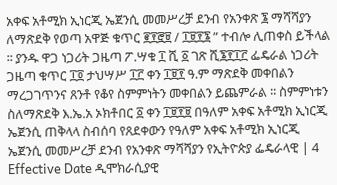አቀፍ አቶሚክ ኢነርጂ ኤጀንሲ መመሥረቻ ደንብ የአንቀጽ ፮ ማሻሻያን ለማጽደቅ የወጣ አዋጅ ቁጥር ፪፻፸፱ / ፲፱፻፮ ” ተብሎ ሊጠቀስ ይችላል ፡፡ ያንዱ ዋጋ ነጋሪት ጋዜጣ ፖ.ሣቁ ፲ ሺ ፩ ገጽ ሺ፮፻፲፫ ፌዴራል ነጋሪት ጋዜጣ ቁጥር ፲፬ ታህሣሥ ፲፫ ቀን ፲፱፻ ዓ.ም ማጽደቅ መቀበልን ማረጋገጥንና ጸንቶ የቆየ ስምምነትን መቀበልን ይጨምራል ፡፡ ስምምነቱን ስለማጽደቅ እ.ኤ.አ ኦክቶበር ፩ ቀን ፲፱፻፱ በዓለም አቀፍ አቶሚክ ኢነርጂ ኤጀንሲ ጠቅላላ ስብሰባ የጸደቀውን የዓለም አቀፍ አቶሚክ ኢነርጂ ኤጀንሲ መመሥረቻ ደንብ የአንቀጽ ማሻሻያን የኢትዮጵያ ፌዴራላዊ | 4 Effective Date ዲሞክራሲያዊ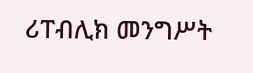ሪፐብሊክ መንግሥት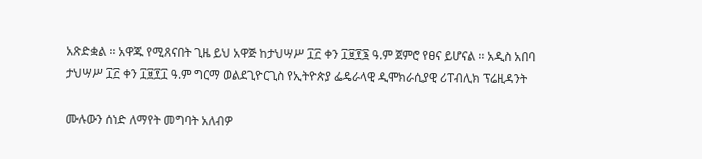አጽድቋል ፡፡ አዋጁ የሚጸናበት ጊዜ ይህ አዋጅ ከታህሣሥ ፲፫ ቀን ፲፱፻፮ ዓ.ም ጀምሮ የፀና ይሆናል ፡፡ አዲስ አበባ ታህሣሥ ፲፫ ቀን ፲፱፻፲ ዓ.ም ግርማ ወልደጊዮርጊስ የኢትዮጵያ ፌዴራላዊ ዲሞክራሲያዊ ሪፐብሊክ ፕሬዚዳንት

ሙሉውን ሰነድ ለማየት መግባት አለብዎ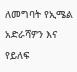ለመግባት የኢሜል አድራሻዎን እና የይለፍ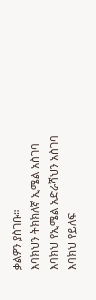ቃልዎን ያስገቡ።
እባክህን ትክክለኛ ኢሜል አስገባ
እባክህ የኢሜል አድራሻህን አስገባ
እባክህ የይለፍ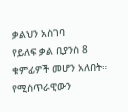ቃልህን አስገባ
የይለፍ ቃል ቢያንስ 8 ቁምፊዎች መሆን አለበት።
የሚስጥራዊውን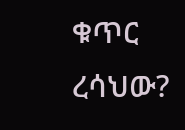ቁጥር ረሳህው?